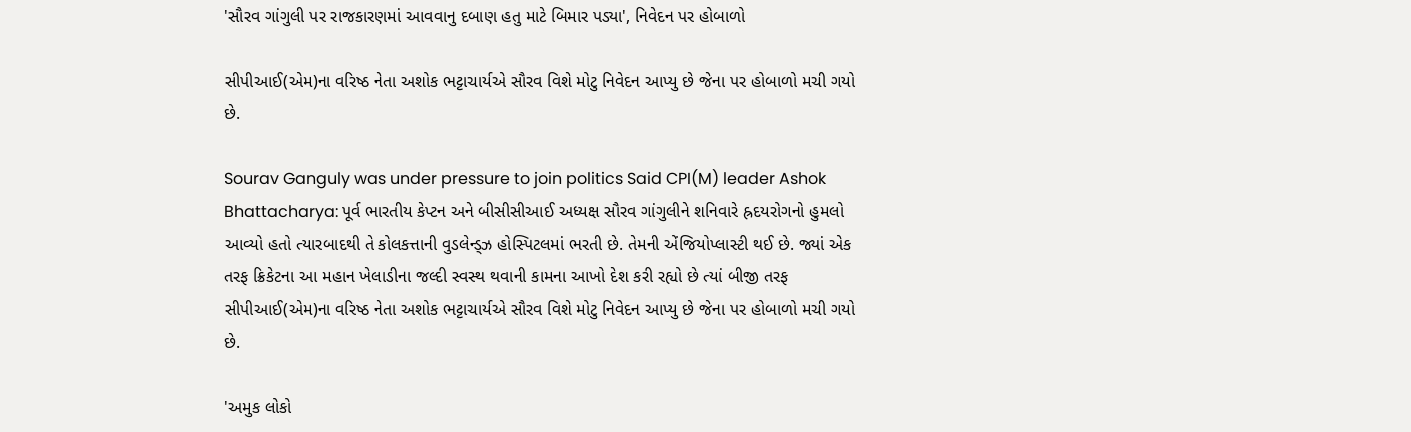'સૌરવ ગાંગુલી પર રાજકારણમાં આવવાનુ દબાણ હતુ માટે બિમાર પડ્યા', નિવેદન પર હોબાળો

સીપીઆઈ(એમ)ના વરિષ્ઠ નેતા અશોક ભટ્ટાચાર્યએ સૌરવ વિશે મોટુ નિવેદન આપ્યુ છે જેના પર હોબાળો મચી ગયો છે.

Sourav Ganguly was under pressure to join politics Said CPI(M) leader Ashok Bhattacharya: પૂર્વ ભારતીય કેપ્ટન અને બીસીસીઆઈ અધ્યક્ષ સૌરવ ગાંગુલીને શનિવારે હ્રદયરોગનો હુમલો આવ્યો હતો ત્યારબાદથી તે કોલકત્તાની વુડલેન્ડ્ઝ હોસ્પિટલમાં ભરતી છે. તેમની એંજિયોપ્લાસ્ટી થઈ છે. જ્યાં એક તરફ ક્રિકેટના આ મહાન ખેલાડીના જલ્દી સ્વસ્થ થવાની કામના આખો દેશ કરી રહ્યો છે ત્યાં બીજી તરફ સીપીઆઈ(એમ)ના વરિષ્ઠ નેતા અશોક ભટ્ટાચાર્યએ સૌરવ વિશે મોટુ નિવેદન આપ્યુ છે જેના પર હોબાળો મચી ગયો છે.

'અમુક લોકો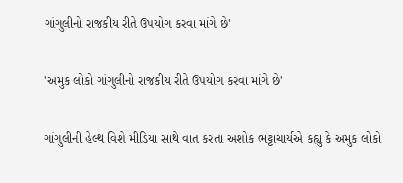ગાંગુલીનો રાજકીય રીતે ઉપયોગ કરવા માંગે છે'

'અમુક લોકો ગાંગુલીનો રાજકીય રીતે ઉપયોગ કરવા માંગે છે'

ગાંગુલીની હેલ્થ વિશે મીડિયા સાથે વાત કરતા અશોક ભટ્ટાચાર્યએ કહ્યુ કે અમુક લોકો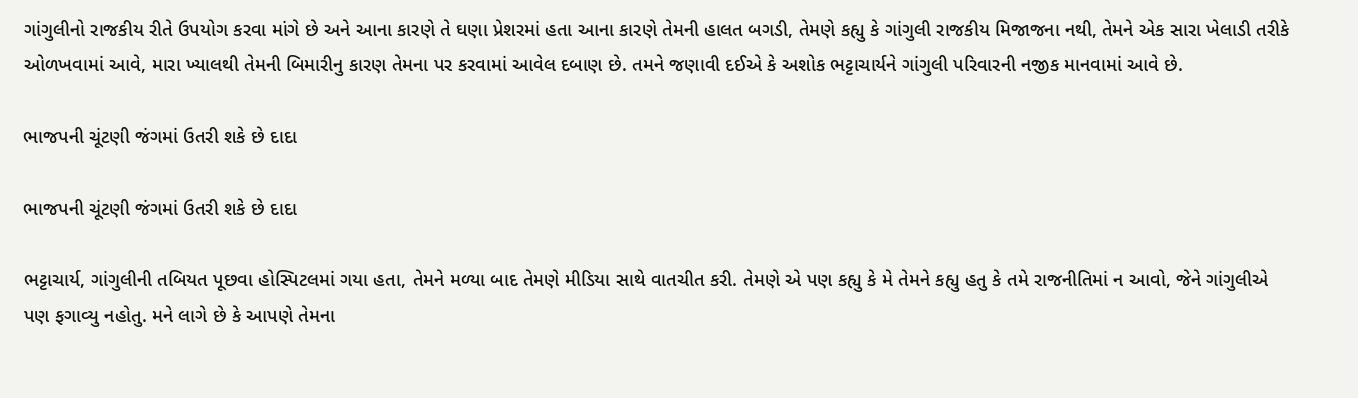ગાંગુલીનો રાજકીય રીતે ઉપયોગ કરવા માંગે છે અને આના કારણે તે ઘણા પ્રેશરમાં હતા આના કારણે તેમની હાલત બગડી, તેમણે કહ્યુ કે ગાંગુલી રાજકીય મિજાજના નથી, તેમને એક સારા ખેલાડી તરીકે ઓળખવામાં આવે, મારા ખ્યાલથી તેમની બિમારીનુ કારણ તેમના પર કરવામાં આવેલ દબાણ છે. તમને જણાવી દઈએ કે અશોક ભટ્ટાચાર્યને ગાંગુલી પરિવારની નજીક માનવામાં આવે છે.

ભાજપની ચૂંટણી જંગમાં ઉતરી શકે છે દાદા

ભાજપની ચૂંટણી જંગમાં ઉતરી શકે છે દાદા

ભટ્ટાચાર્ય, ગાંગુલીની તબિયત પૂછવા હોસ્પિટલમાં ગયા હતા, તેમને મળ્યા બાદ તેમણે મીડિયા સાથે વાતચીત કરી. તેમણે એ પણ કહ્યુ કે મે તેમને કહ્યુ હતુ કે તમે રાજનીતિમાં ન આવો, જેને ગાંગુલીએ પણ ફગાવ્યુ નહોતુ. મને લાગે છે કે આપણે તેમના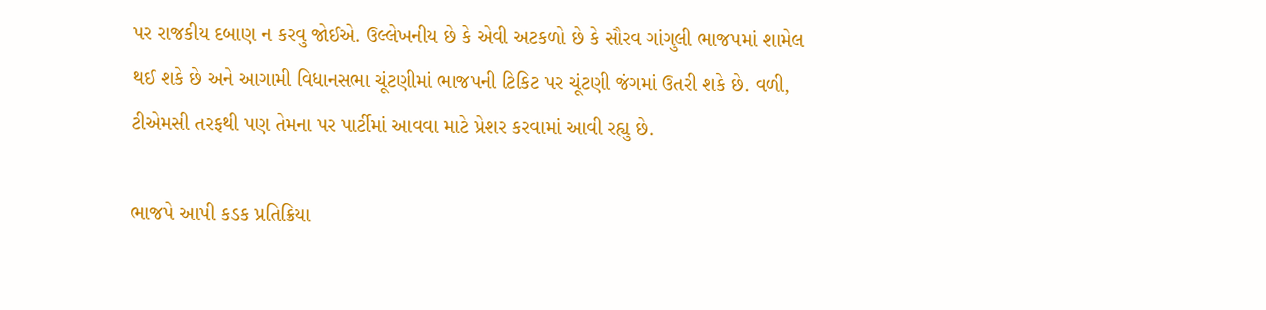પર રાજકીય દબાણ ન કરવુ જોઈએ. ઉલ્લેખનીય છે કે એવી અટકળો છે કે સૌરવ ગાંગુલી ભાજપમાં શામેલ થઈ શકે છે અને આગામી વિધાનસભા ચૂંટણીમાં ભાજપની ટિકિટ પર ચૂંટણી જંગમાં ઉતરી શકે છે. વળી, ટીએમસી તરફથી પણ તેમના પર પાર્ટીમાં આવવા માટે પ્રેશર કરવામાં આવી રહ્યુ છે.

ભાજપે આપી કડક પ્રતિક્રિયા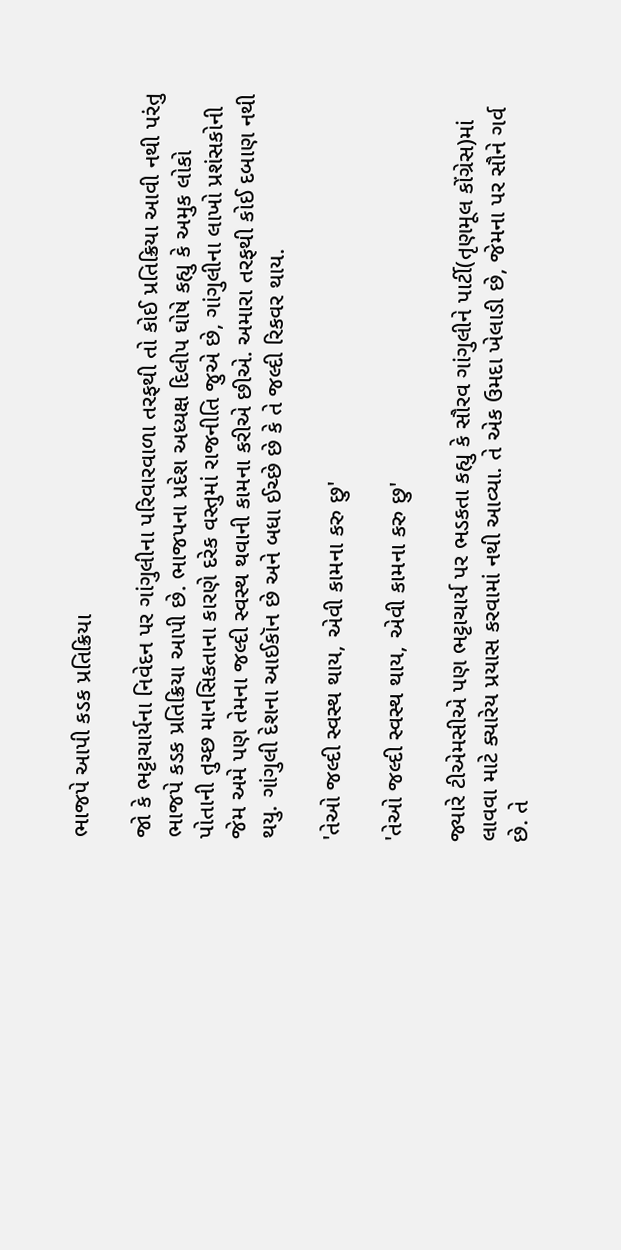ભાજપે આપી કડક પ્રતિક્રિયા

જો કે ભટ્ટાચાર્યના નિવેદન પર ગાંગુલીના પરિવારવાળા તરફથી તો કોઈ પ્રતિક્રિયા આવી નથી પરંતુ ભાજપે કડક પ્રતિક્રિયા આપી છે. ભાજપના પ્રદેશ અધ્યક્ષ દિલીપ ઘોષે કહ્યુ કે અમુક લોકો પોતાની તુચ્છ માનસિકતાના કારણે દરેક વસ્તુમાં રાજનીતિ જુએ છે, ગાંગુલીના લાખો પ્રશંસકોની જેમ અમે પણ તેમના જલ્દી સ્વસ્થ થવાની કામના કરીએ છીએ. અમારા તરફથી કોઈ દબાણ નથી થયુ. ગાંગુલી દેશના આઈકૉન છે અને બધા ઈચ્છે છે કે તે જલ્દી રિકવર થાય.

'તેઓ જલ્દી સ્વસ્થ થાય, એવી કામના કરુ છુ'

'તેઓ જલ્દી સ્વસ્થ થાય, એવી કામના કરુ છુ'

જ્યારે ટીએમસીએ પણ ભટ્ટાચાર્ય પર ભડકતા કહ્યુ કે સૌરવ ગાંગુલીને પાર્ટી(તૃણમૂલ કોંગ્રેસ)માં લાવવા માટે ક્યારેય પ્રયાસ કરવામાં નથી આવ્યા. તે એક ઉમદા ખેલાડી છે, જેમના પર સૌને ગર્વ છે. તે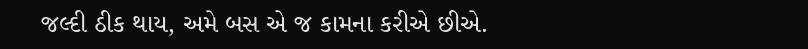જલ્દી ઠીક થાય, અમે બસ એ જ કામના કરીએ છીએ.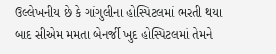ઉલ્લેખનીય છે કે ગાંગુલીના હોસ્પિટલમાં ભરતી થયા બાદ સીએમ મમતા બેનર્જી ખુદ હોસ્પિટલમાં તેમને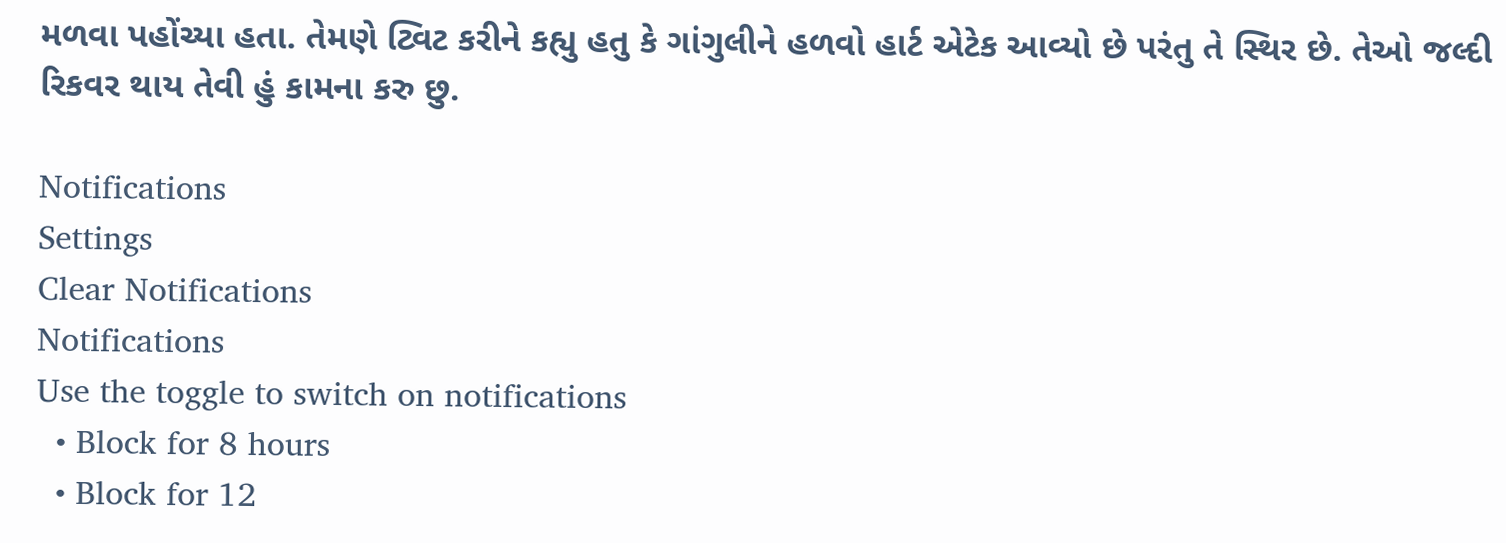મળવા પહોંચ્યા હતા. તેમણે ટ્વિટ કરીને કહ્યુ હતુ કે ગાંગુલીને હળવો હાર્ટ એટેક આવ્યો છે પરંતુ તે સ્થિર છે. તેઓ જલ્દી રિકવર થાય તેવી હું કામના કરુ છુ.

Notifications
Settings
Clear Notifications
Notifications
Use the toggle to switch on notifications
  • Block for 8 hours
  • Block for 12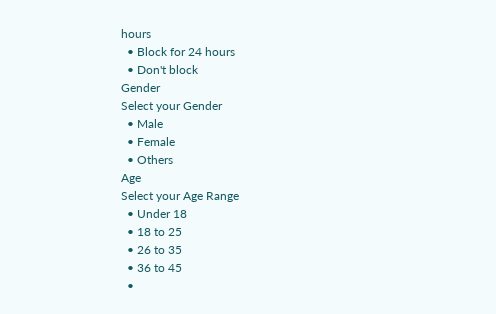hours
  • Block for 24 hours
  • Don't block
Gender
Select your Gender
  • Male
  • Female
  • Others
Age
Select your Age Range
  • Under 18
  • 18 to 25
  • 26 to 35
  • 36 to 45
  •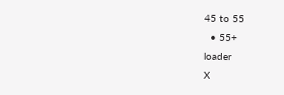45 to 55
  • 55+
loader
X